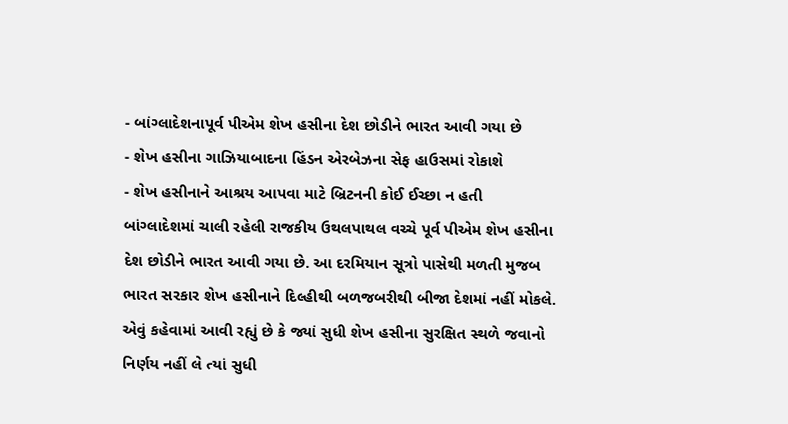- બાંગ્લાદેશનાપૂર્વ પીએમ શેખ હસીના દેશ છોડીને ભારત આવી ગયા છે
- શેખ હસીના ગાઝિયાબાદના હિંડન એરબેઝના સેફ હાઉસમાં રોકાશે
- શેખ હસીનાને આશ્રય આપવા માટે બ્રિટનની કોઈ ઈચ્છા ન હતી
બાંગ્લાદેશમાં ચાલી રહેલી રાજકીય ઉથલપાથલ વચ્ચે પૂર્વ પીએમ શેખ હસીના દેશ છોડીને ભારત આવી ગયા છે. આ દરમિયાન સૂત્રો પાસેથી મળતી મુજબ ભારત સરકાર શેખ હસીનાને દિલ્હીથી બળજબરીથી બીજા દેશમાં નહીં મોકલે. એવું કહેવામાં આવી રહ્યું છે કે જ્યાં સુધી શેખ હસીના સુરક્ષિત સ્થળે જવાનો નિર્ણય નહીં લે ત્યાં સુધી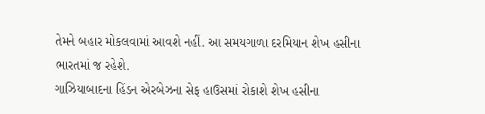તેમને બહાર મોકલવામાં આવશે નહીં. આ સમયગાળા દરમિયાન શેખ હસીના ભારતમાં જ રહેશે.
ગાઝિયાબાદના હિંડન એરબેઝના સેફ હાઉસમાં રોકાશે શેખ હસીના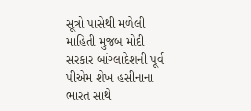સૂત્રો પાસેથી મળેલી માહિતી મુજબ મોદી સરકાર બાંગ્લાદેશની પૂર્વ પીએમ શેખ હસીનાના ભારત સાથે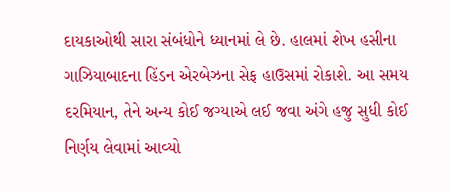દાયકાઓથી સારા સંબંધોને ધ્યાનમાં લે છે. હાલમાં શેખ હસીના ગાઝિયાબાદના હિંડન એરબેઝના સેફ હાઉસમાં રોકાશે. આ સમય દરમિયાન, તેને અન્ય કોઈ જગ્યાએ લઈ જવા અંગે હજુ સુધી કોઈ નિર્ણય લેવામાં આવ્યો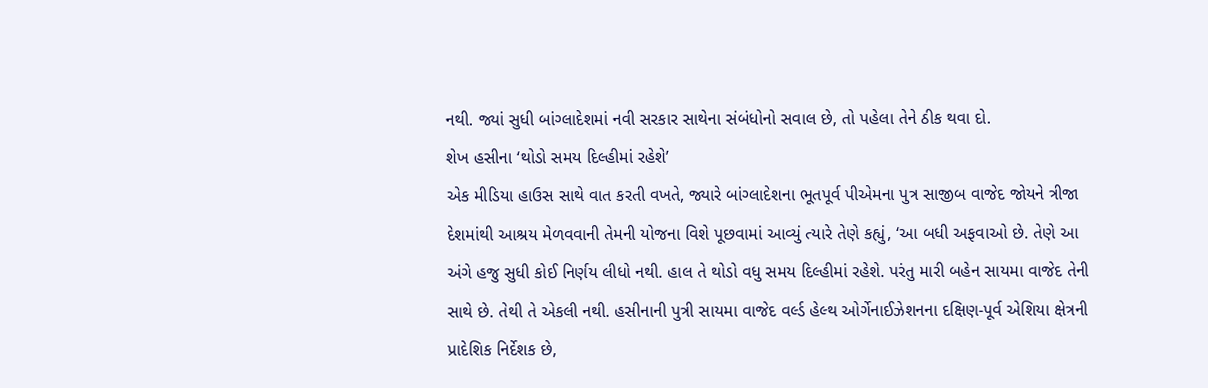નથી. જ્યાં સુધી બાંગ્લાદેશમાં નવી સરકાર સાથેના સંબંધોનો સવાલ છે, તો પહેલા તેને ઠીક થવા દો.
શેખ હસીના ‘થોડો સમય દિલ્હીમાં રહેશે’
એક મીડિયા હાઉસ સાથે વાત કરતી વખતે, જ્યારે બાંગ્લાદેશના ભૂતપૂર્વ પીએમના પુત્ર સાજીબ વાજેદ જોયને ત્રીજા દેશમાંથી આશ્રય મેળવવાની તેમની યોજના વિશે પૂછવામાં આવ્યું ત્યારે તેણે કહ્યું, ‘આ બધી અફવાઓ છે. તેણે આ અંગે હજુ સુધી કોઈ નિર્ણય લીધો નથી. હાલ તે થોડો વધુ સમય દિલ્હીમાં રહેશે. પરંતુ મારી બહેન સાયમા વાજેદ તેની સાથે છે. તેથી તે એકલી નથી. હસીનાની પુત્રી સાયમા વાજેદ વર્લ્ડ હેલ્થ ઓર્ગેનાઈઝેશનના દક્ષિણ-પૂર્વ એશિયા ક્ષેત્રની પ્રાદેશિક નિર્દેશક છે,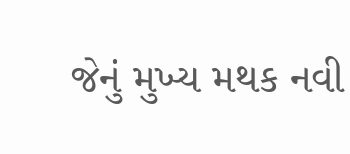જેનું મુખ્ય મથક નવી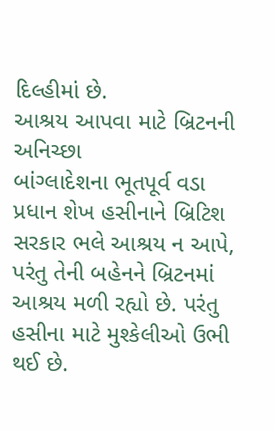દિલ્હીમાં છે.
આશ્રય આપવા માટે બ્રિટનની અનિચ્છા
બાંગ્લાદેશના ભૂતપૂર્વ વડા પ્રધાન શેખ હસીનાને બ્રિટિશ સરકાર ભલે આશ્રય ન આપે, પરંતુ તેની બહેનને બ્રિટનમાં આશ્રય મળી રહ્યો છે. પરંતુ હસીના માટે મુશ્કેલીઓ ઉભી થઈ છે.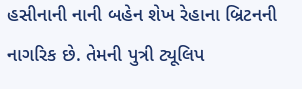હસીનાની નાની બહેન શેખ રેહાના બ્રિટનની નાગરિક છે. તેમની પુત્રી ટ્યૂલિપ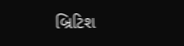બ્રિટિશ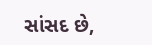સાંસદ છે,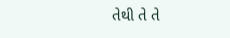તેથી તે તે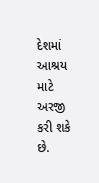દેશમાં આશ્રય માટે અરજી કરી શકે છે.